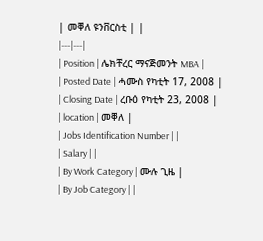| መቐለ ዩንቨርስቲ | |
|---|---|
| Position | ሌክቸረር ማናጅመንት MBA |
| Posted Date | ሓሙስ የካቲት 17, 2008 |
| Closing Date | ረቡዕ የካቲት 23, 2008 |
| location | መቐለ |
| Jobs Identification Number | |
| Salary | |
| By Work Category | ሙሉ ጊዜ |
| By Job Category | |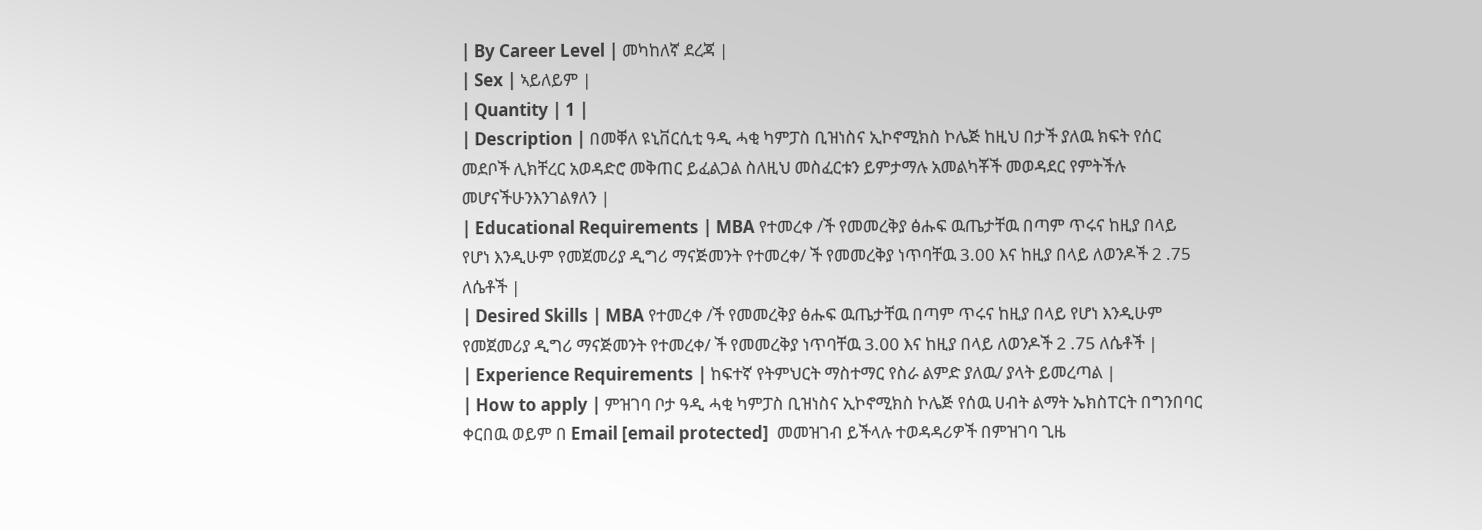| By Career Level | መካከለኛ ደረጃ |
| Sex | ኣይለይም |
| Quantity | 1 |
| Description | በመቐለ ዩኒቨርሲቲ ዓዲ ሓቂ ካምፓስ ቢዝነስና ኢኮኖሚክስ ኮሌጅ ከዚህ በታች ያለዉ ክፍት የሰር መደቦች ሊክቸረር አወዳድሮ መቅጠር ይፈልጋል ስለዚህ መስፈርቱን ይምታማሉ አመልካቾች መወዳደር የምትችሉ መሆናችሁንእንገልፃለን |
| Educational Requirements | MBA የተመረቀ /ች የመመረቅያ ፅሑፍ ዉጤታቸዉ በጣም ጥሩና ከዚያ በላይ የሆነ እንዲሁም የመጀመሪያ ዲግሪ ማናጅመንት የተመረቀ/ ች የመመረቅያ ነጥባቸዉ 3.00 እና ከዚያ በላይ ለወንዶች 2 .75 ለሴቶች |
| Desired Skills | MBA የተመረቀ /ች የመመረቅያ ፅሑፍ ዉጤታቸዉ በጣም ጥሩና ከዚያ በላይ የሆነ እንዲሁም የመጀመሪያ ዲግሪ ማናጅመንት የተመረቀ/ ች የመመረቅያ ነጥባቸዉ 3.00 እና ከዚያ በላይ ለወንዶች 2 .75 ለሴቶች |
| Experience Requirements | ከፍተኛ የትምህርት ማስተማር የስራ ልምድ ያለዉ/ ያላት ይመረጣል |
| How to apply | ምዝገባ ቦታ ዓዲ ሓቂ ካምፓስ ቢዝነስና ኢኮኖሚክስ ኮሌጅ የሰዉ ሀብት ልማት ኤክስፐርት በግንበባር ቀርበዉ ወይም በ Email [email protected]  መመዝገብ ይችላሉ ተወዳዳሪዎች በምዝገባ ጊዜ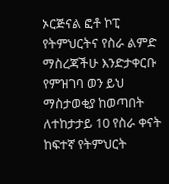ኦርጅናል ፎቶ ኮፒ የትምህርትና የስራ ልምድ ማስረጃችሁ እንድታቀርቡ የምዝገባ ወን ይህ ማስታወቂያ ከወጣበት ለተከታታይ 10 የስራ ቀናት ከፍተኛ የትምህርት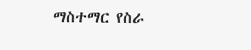ማስተማር የስራ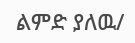ልምድ ያለዉ/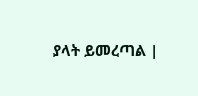ያላት ይመረጣል |